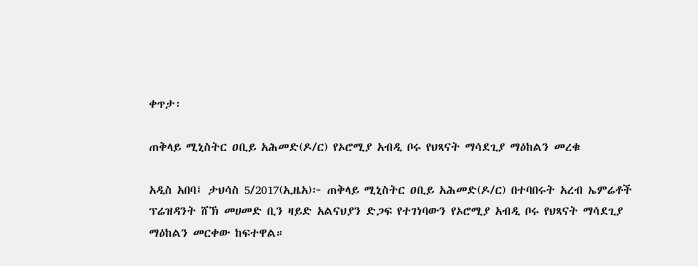ቀጥታ፡

ጠቅላይ ሚኒስትር ዐቢይ አሕመድ(ዶ/ር) የኦሮሚያ አብዲ ቦሩ የህጻናት ማሳደጊያ ማዕከልን መረቁ

አዲስ አበባ፤ ታህሳስ 5/2017(ኢዜአ)፦ ጠቅላይ ሚኒስትር ዐቢይ አሕመድ(ዶ/ር) በተባበሩት አረብ ኤምሬቶች ፕሬዝዳንት ሸኽ መሀመድ ቢን ዛይድ አልናህያን ድጋፍ የተገነባውን የኦሮሚያ አብዲ ቦሩ የህጻናት ማሳደጊያ ማዕከልን መርቀው ከፍተዋል።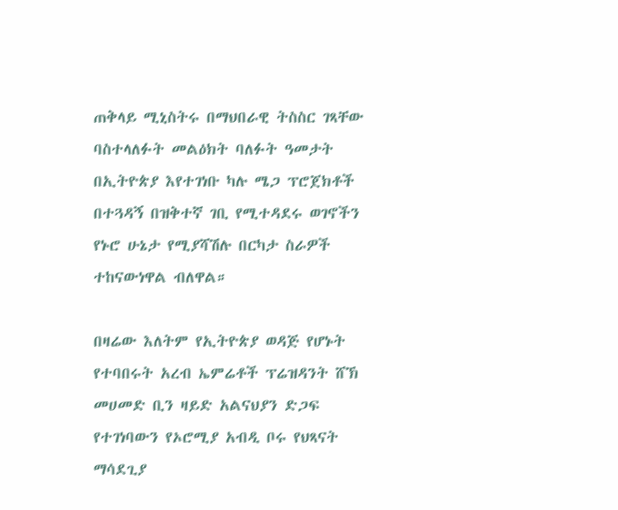ጠቅላይ ሚኒስትሩ በማህበራዊ ትስስር ገጻቸው ባስተላለፉት መልዕክት ባለፉት ዓመታት በኢትዮጵያ እየተገነቡ ካሉ ሜጋ ፕሮጀክቶች በተጓዳኝ በዝቅተኛ ገቢ የሚተዳደሩ ወገኖችን የኑሮ ሁኔታ የሚያሻሽሉ በርካታ ስራዎች ተከናውነዋል ብለዋል።

በዛሬው እለትም የኢትዮጵያ ወዳጅ የሆኑት የተባበሩት አረብ ኤምሬቶች ፕሬዝዳንት ሸኽ መሀመድ ቢን ዛይድ አልናህያን ድጋፍ የተገነባውን የኦሮሚያ አብዲ ቦሩ የህጻናት ማሳደጊያ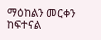ማዕከልን መርቀን ከፍተናል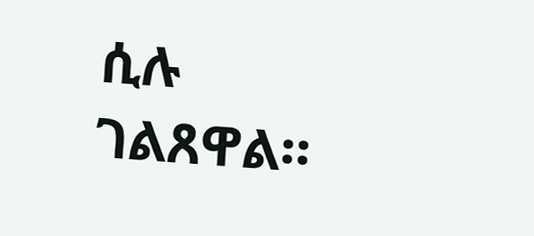ሲሉ ገልጸዋል።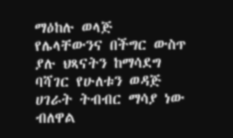ማዕከሉ ወላጅ የሌላቸውንና በችግር ውስጥ ያሉ ህጻናትን ከማሳደግ ባሻገር የሁለቱን ወዳጅ ሀገራት ትብብር ማሳያ ነው ብለዋል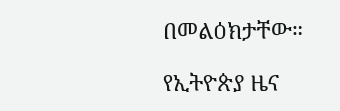በመልዕክታቸው።

የኢትዮጵያ ዜና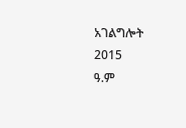አገልግሎት
2015
ዓ.ም